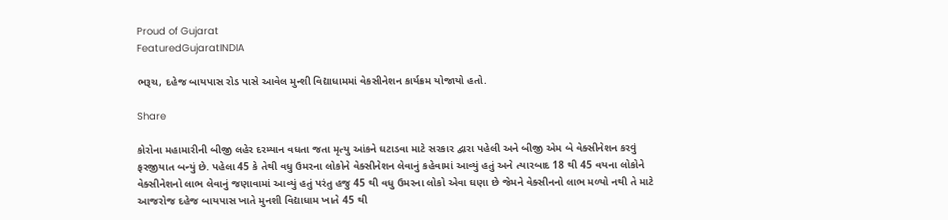Proud of Gujarat
FeaturedGujaratINDIA

ભરૂચ, દહેજ બાયપાસ રોડ પાસે આવેલ મુન્શી વિદ્યાધામમાં વેકસીનેશન કાર્યક્રમ યોજાયો હતો.

Share

કોરોના મહામારીની બીજી લહેર દરમ્યાન વધતા જતા મૃત્યુ આંકને ઘટાડવા માટે સરકાર દ્વારા પહેલી અને બીજી એમ બે વેક્સીનેશન કરવું ફરજીયાત બન્યું છે. પહેલા 45 કે તેથી વધુ ઉમરના લોકોને વેક્સીનેશન લેવાનું કહેવામાં આવ્યું હતું અને ત્યારબાદ 18 થી 45 વયના લોકોને વેક્સીનેશનો લાભ લેવાનું જણાવામાં આવ્યું હતું પરંતુ હજુ 45 થી વધુ ઉમરના લોકો એવા ઘણા છે જેમને વેક્સીનનો લાભ મળ્યો નથી તે માટે આજરોજ દહેજ બાયપાસ ખાતે મુનશી વિદ્યાધામ ખાતે 45 થી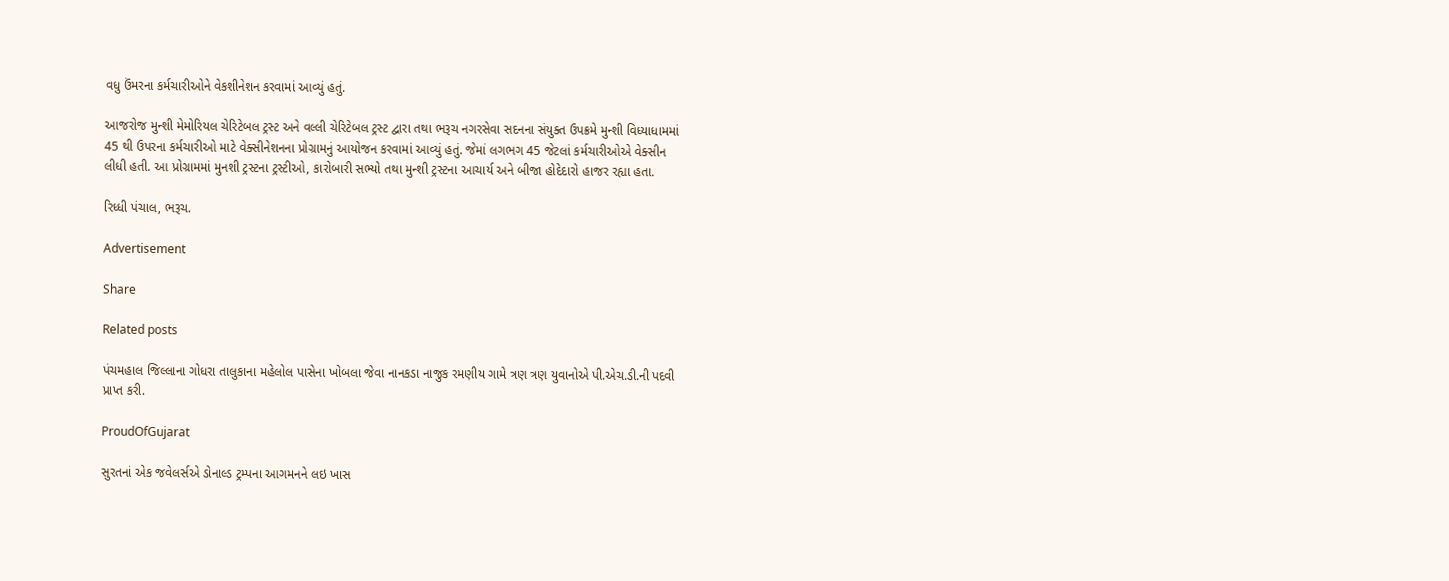વધુ ઉંમરના કર્મચારીઓને વેકશીનેશન કરવામાં આવ્યું હતું.

આજરોજ મુન્શી મેમોરિયલ ચેરિટેબલ ટ્રસ્ટ અને વલ્લી ચેરિટેબલ ટ્રસ્ટ દ્વારા તથા ભરૂચ નગરસેવા સદનના સંયુક્ત ઉપક્રમે મુન્શી વિધ્યાધામમાં 45 થી ઉપરના કર્મચારીઓ માટે વેક્સીનેશનના પ્રોગ્રામનું આયોજન કરવામાં આવ્યું હતું. જેમાં લગભગ 45 જેટલાં કર્મચારીઓએ વેક્સીન લીધી હતી. આ પ્રોગ્રામમાં મુનશી ટ્રસ્ટના ટ્રસ્ટીઓ, કારોબારી સભ્યો તથા મુન્શી ટ્રસ્ટના આચાર્ય અને બીજા હોદેદારો હાજર રહ્યા હતા.

રિધ્ધી પંચાલ, ભરૂચ.

Advertisement

Share

Related posts

પંચમહાલ જિલ્લાના ગોધરા તાલુકાના મહેલોલ પાસેના ખોબલા જેવા નાનકડા નાજુક રમણીય ગામે ત્રણ ત્રણ યુવાનોએ પી.એચ.ડી.ની પદવી પ્રાપ્ત કરી.

ProudOfGujarat

સુરતનાં એક જવેલર્સએ ડોનાલ્ડ ટ્રમ્પના આગમનને લઇ ખાસ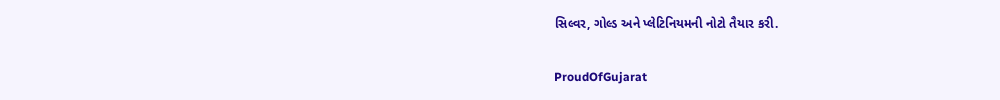સિલ્વર, ગોલ્ડ અને પ્લેટિનિયમની નોટો તૈયાર કરી.

ProudOfGujarat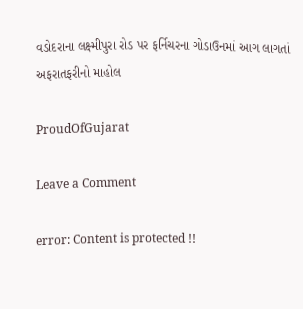વડોદરાના લક્ષ્મીપુરા રોડ પર ફર્નિચરના ગોડાઉનમાં આગ લાગતાં અફરાતફરીનો માહોલ

ProudOfGujarat

Leave a Comment

error: Content is protected !!